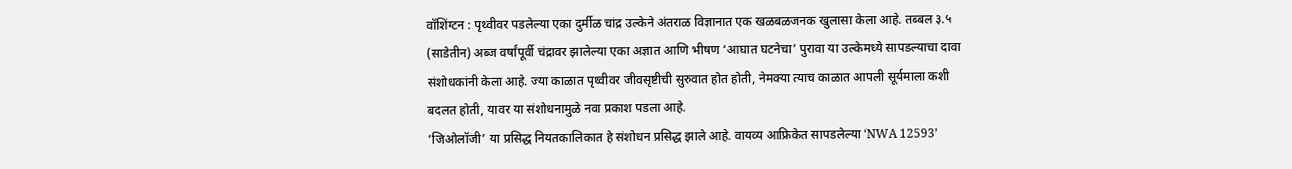वॉशिंग्टन : पृथ्वीवर पडलेल्या एका दुर्मीळ चांद्र उल्केने अंतराळ विज्ञानात एक खळबळजनक खुलासा केला आहे. तब्बल ३.५ (साडेतीन) अब्ज वर्षांपूर्वी चंद्रावर झालेल्या एका अज्ञात आणि भीषण ‘आघात घटनेचा’ पुरावा या उल्केमध्ये सापडल्याचा दावा संशोधकांनी केला आहे. ज्या काळात पृथ्वीवर जीवसृष्टीची सुरुवात होत होती, नेमक्या त्याच काळात आपली सूर्यमाला कशी बदलत होती, यावर या संशोधनामुळे नवा प्रकाश पडला आहे.
‘जिओलॉजी’ या प्रसिद्ध नियतकालिकात हे संशोधन प्रसिद्ध झाले आहे. वायव्य आफ्रिकेत सापडलेल्या ‘NWA 12593’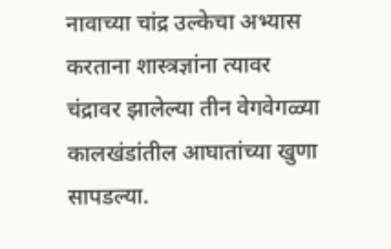नावाच्या चांद्र उल्केचा अभ्यास करताना शास्त्रज्ञांना त्यावर चंद्रावर झालेल्या तीन वेगवेगळ्या कालखंडांतील आघातांच्या खुणा सापडल्या.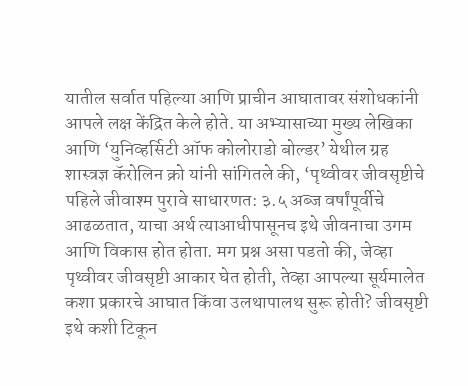यातील सर्वात पहिल्या आणि प्राचीन आघातावर संशोधकांनी आपले लक्ष केंद्रित केले होते. या अभ्यासाच्या मुख्य लेखिका आणि ‘युनिव्हर्सिटी ऑफ कोलोराडो बोल्डर’ येथील ग्रह शास्त्रज्ञ कॅरोलिन क्रो यांनी सांगितले की, ‘पृथ्वीवर जीवसृष्टीचे पहिले जीवाश्म पुरावे साधारणत: ३.५ अब्ज वर्षांपूर्वीचे आढळतात, याचा अर्थ त्याआधीपासूनच इथे जीवनाचा उगम आणि विकास होत होता. मग प्रश्न असा पडतो की, जेव्हा पृथ्वीवर जीवसृष्टी आकार घेत होती, तेव्हा आपल्या सूर्यमालेत कशा प्रकारचे आघात किंवा उलथापालथ सुरू होती? जीवसृष्टी इथे कशी टिकून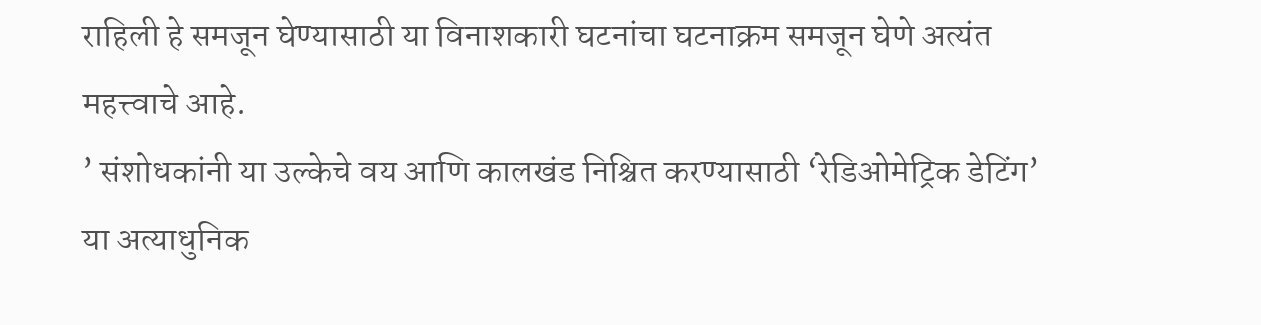राहिली हे समजून घेण्यासाठी या विनाशकारी घटनांचा घटनाक्रम समजून घेणे अत्यंत महत्त्वाचे आहे.
’ संशोधकांनी या उल्केचे वय आणि कालखंड निश्चित करण्यासाठी ‘रेडिओमेट्रिक डेटिंग’ या अत्याधुनिक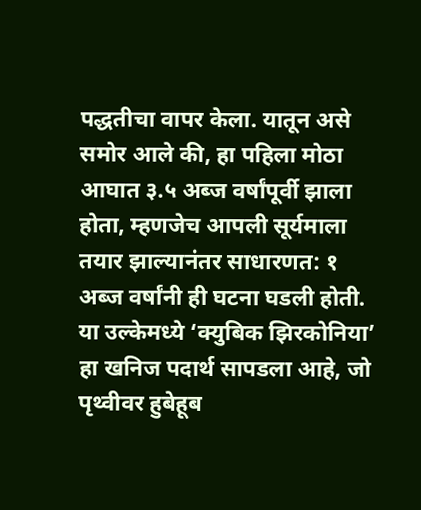पद्धतीचा वापर केला. यातून असे समोर आले की, हा पहिला मोठा आघात ३.५ अब्ज वर्षांपूर्वी झाला होता, म्हणजेच आपली सूर्यमाला तयार झाल्यानंतर साधारणत: १ अब्ज वर्षांनी ही घटना घडली होती. या उल्केमध्ये ‘क्युबिक झिरकोनिया’ हा खनिज पदार्थ सापडला आहे, जो पृथ्वीवर हुबेहूब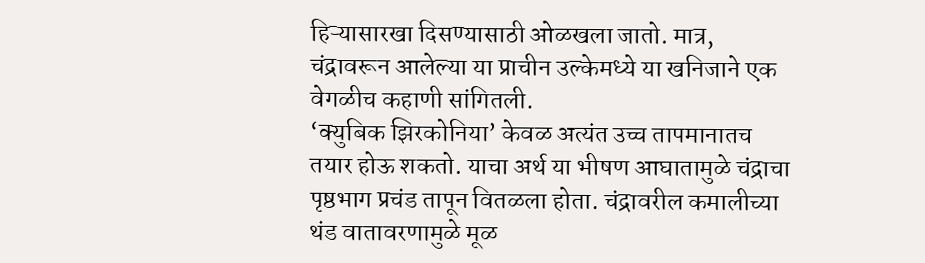हिऱ्यासारखा दिसण्यासाठी ओळखला जातो. मात्र, चंद्रावरून आलेल्या या प्राचीन उल्केमध्ये या खनिजाने एक वेगळीच कहाणी सांगितली.
‘क्युबिक झिरकोनिया’ केवळ अत्यंत उच्च तापमानातच तयार होऊ शकतो. याचा अर्थ या भीषण आघातामुळे चंद्राचा पृष्ठभाग प्रचंड तापून वितळला होता. चंद्रावरील कमालीच्या थंड वातावरणामुळे मूळ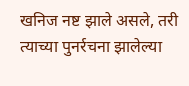खनिज नष्ट झाले असले, तरी त्याच्या पुनर्रचना झालेल्या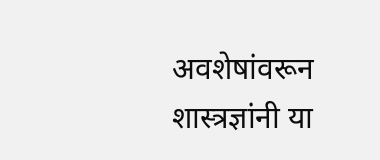अवशेषांवरून शास्त्रज्ञांनी या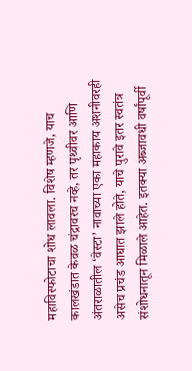महाविस्फोटाचा शोध लावला. विशेष म्हणजे, याच कालखंडात केवळ चंद्रावरच नव्हे, तर पृथ्वीवर आणि अंतराळातील ‘वेस्टा’ नावाच्या एका महाकाय अशनीवरही असेच प्रचंड आघात झाले होते, याचे पुरावे इतर स्वतंत्र संशोधनातून मिळाले आहेत. इतक्या अब्जावधी वर्षांपूर्वी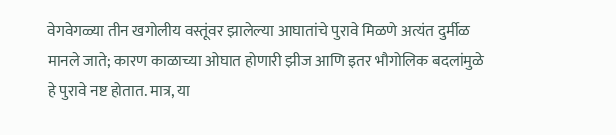वेगवेगळ्या तीन खगोलीय वस्तूंवर झालेल्या आघातांचे पुरावे मिळणे अत्यंत दुर्मीळ मानले जाते; कारण काळाच्या ओघात होणारी झीज आणि इतर भौगोलिक बदलांमुळे हे पुरावे नष्ट होतात. मात्र, या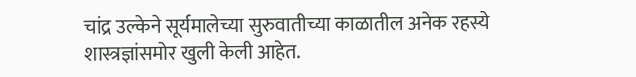चांद्र उल्केने सूर्यमालेच्या सुरुवातीच्या काळातील अनेक रहस्ये शास्त्रज्ञांसमोर खुली केली आहेत.